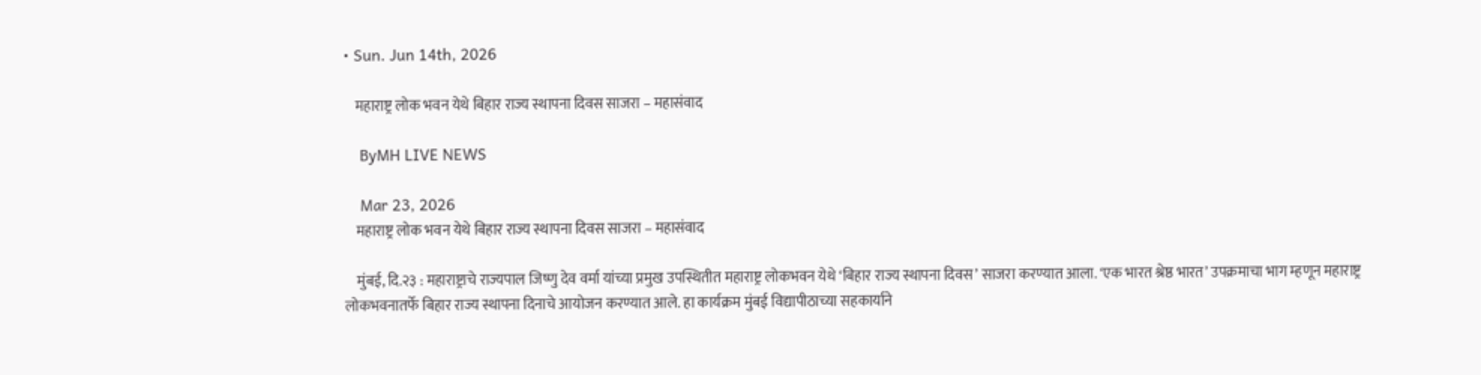• Sun. Jun 14th, 2026

    महाराष्ट्र लोक भवन येथे बिहार राज्य स्थापना दिवस साजरा – महासंवाद

    ByMH LIVE NEWS

    Mar 23, 2026
    महाराष्ट्र लोक भवन येथे बिहार राज्य स्थापना दिवस साजरा – महासंवाद

    मुंबई, दि.२३ : महाराष्ट्राचे राज्यपाल जिष्णु देव वर्मा यांच्या प्रमुख उपस्थितीत महाराष्ट्र लोकभवन येथे ‘बिहार राज्य स्थापना दिवस’ साजरा करण्यात आला. ‘एक भारत श्रेष्ठ भारत’ उपक्रमाचा भाग म्हणून महाराष्ट्र लोकभवनातर्फे बिहार राज्य स्थापना दिनाचे आयोजन करण्यात आले. हा कार्यक्रम मुंबई विद्यापीठाच्या सहकार्याने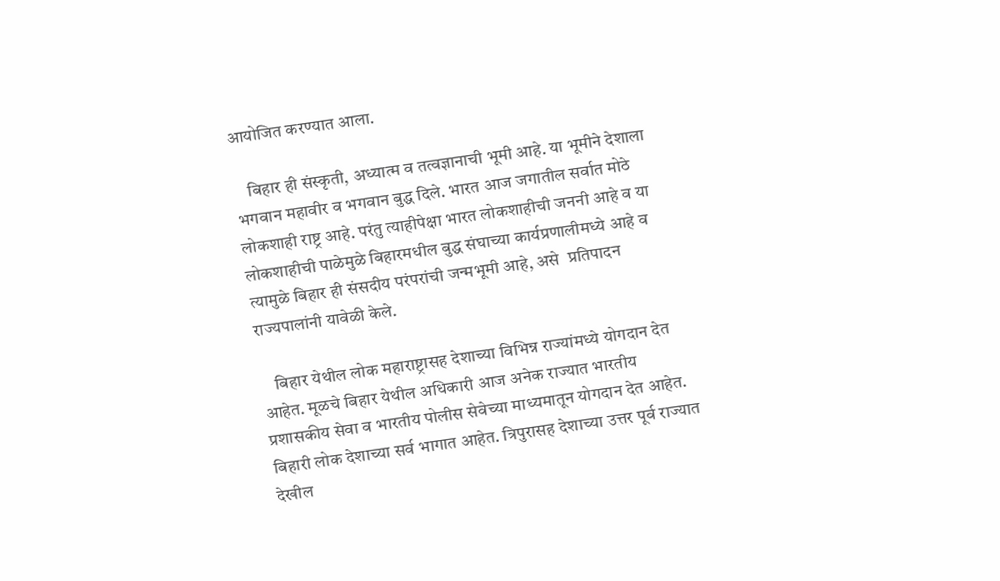आयोजित करण्यात आला.

    बिहार ही संस्कृती, अध्यात्म व तत्वज्ञानाची भूमी आहे. या भूमीने देशाला भगवान महावीर व भगवान बुद्ध दिले. भारत आज जगातील सर्वात मोठे लोकशाही राष्ट्र आहे. परंतु त्याहीपेक्षा भारत लोकशाहीची जननी आहे व या लोकशाहीची पाळेमुळे बिहारमधील बुद्ध संघाच्या कार्यप्रणालीमध्ये आहे व त्यामुळे बिहार ही संसदीय परंपरांची जन्मभूमी आहे, असे  प्रतिपादन राज्यपालांनी यावेळी केले.

    बिहार येथील लोक महाराष्ट्रासह देशाच्या विभिन्न राज्यांमध्ये योगदान देत आहेत. मूळचे बिहार येथील अधिकारी आज अनेक राज्यात भारतीय प्रशासकीय सेवा व भारतीय पोलीस सेवेच्या माध्यमातून योगदान देत आहेत. बिहारी लोक देशाच्या सर्व भागात आहेत. त्रिपुरासह देशाच्या उत्तर पूर्व राज्यात देखील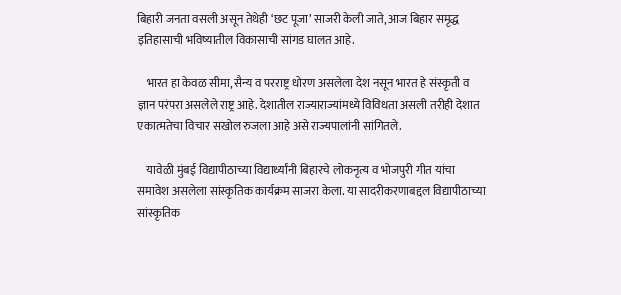बिहारी जनता वसली असून तेथेही ‘छट पूजा’ साजरी केली जाते, आज बिहार समृद्ध इतिहासाची भविष्यातील विकासाची सांगड घालत आहे.

    भारत हा केवळ सीमा, सैन्य व परराष्ट्र धोरण असलेला देश नसून भारत हे संस्कृती व ज्ञान परंपरा असलेले राष्ट्र आहे. देशातील राज्याराज्यांमध्ये विविधता असली तरीही देशात एकात्मतेचा विचार सखोल रुजला आहे असे राज्यपालांनी सांगितले.

    यावेळी मुंबई विद्यापीठाच्या विद्यार्थ्यांनी बिहारचे लोकनृत्य व भोजपुरी गीत यांचा समावेश असलेला सांस्कृतिक कार्यक्रम साजरा केला. या सादरीकरणाबद्दल विद्यापीठाच्या सांस्कृतिक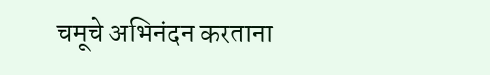चमूचे अभिनंदन करताना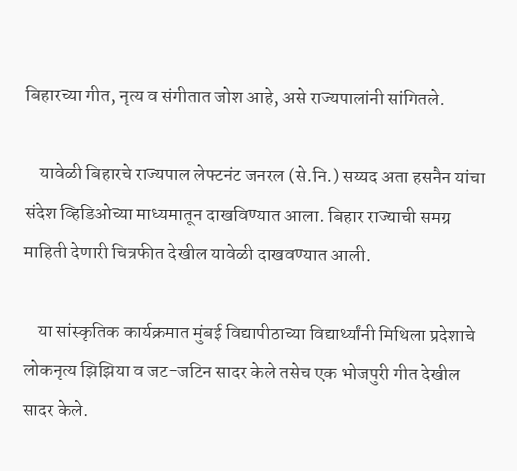बिहारच्या गीत, नृत्य व संगीतात जोश आहे, असे राज्यपालांनी सांगितले.

    यावेळी बिहारचे राज्यपाल लेफ्टनंट जनरल (से.नि.) सय्यद अता हसनैन यांचा संदेश व्हिडिओच्या माध्यमातून दाखविण्यात आला. बिहार राज्याची समग्र माहिती देणारी चित्रफीत देखील यावेळी दाखवण्यात आली.

    या सांस्कृतिक कार्यक्रमात मुंबई विद्यापीठाच्या विद्यार्थ्यांनी मिथिला प्रदेशाचे लोकनृत्य झिझिया व जट-जटिन सादर केले तसेच एक भोजपुरी गीत देखील सादर केले.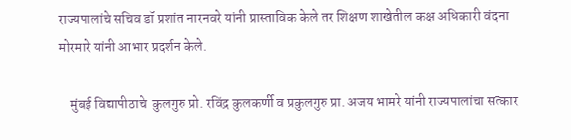राज्यपालांचे सचिव डॉ प्रशांत नारनवरे यांनी प्रास्ताविक केले तर शिक्षण शाखेतील कक्ष अधिकारी वंदना मोरमारे यांनी आभार प्रदर्शन केले.

    मुंबई विद्यापीठाचे  कुलगुरु प्रो. रविंद्र कुलकर्णी व प्रकुलगुरु प्रा. अजय भामरे यांनी राज्यपालांचा सत्कार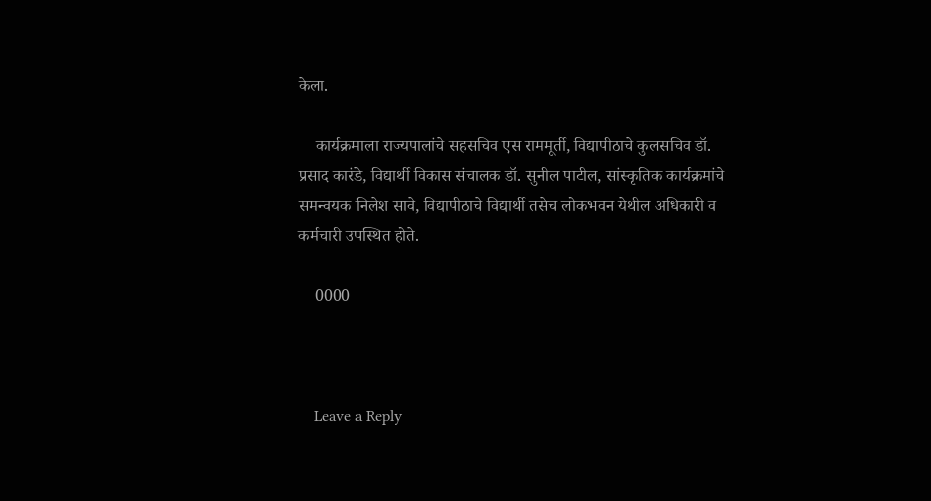केला.

    कार्यक्रमाला राज्यपालांचे सहसचिव एस राममूर्ती, विद्यापीठाचे कुलसचिव डॉ. प्रसाद कारंडे, विद्यार्थी विकास संचालक डॉ. सुनील पाटील, सांस्कृतिक कार्यक्रमांचे समन्वयक निलेश सावे, विद्यापीठाचे विद्यार्थी तसेच लोकभवन येथील अधिकारी व कर्मचारी उपस्थित होते.

    0000



    Leave a Reply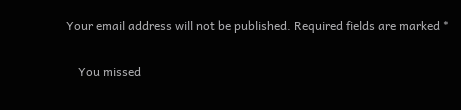Your email address will not be published. Required fields are marked *

    You missed